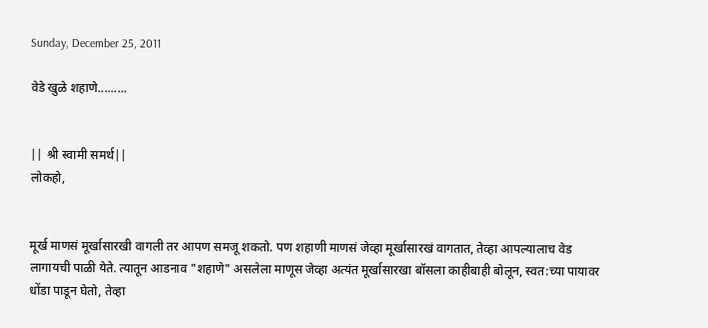Sunday, December 25, 2011

वेडे खुळे शहाणे.........


|| श्री स्वामी समर्थ||
लोकहो,


मूर्ख माणसं मूर्खासारखी वागली तर आपण समजू शकतो. पण शहाणी माणसं जेव्हा मूर्खासारखं वागतात, तेव्हा आपल्यालाच वेड लागायची पाळी येते. त्यातून आडनाव "शहाणे" असलेला माणूस जेव्हा अत्यंत मूर्खासारखा बॉसला काहीबाही बोलून, स्वत:च्या पायावर धोंडा पाडून घेतो, तेव्हा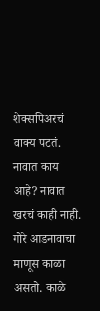शेक्सपिअरचं वाक्य पटतं. नावात काय आहे? नावात खरचं काही नाही. गोरे आडनावाचा माणूस काळा असतो. काळे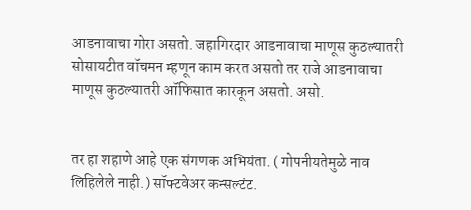आडनावाचा गोरा असतो. जहागिरदार आडनावाचा माणूस कुठल्यातरी सोसायटीत वॉचमन म्हणून काम करत असतो तर राजे आडनावाचा माणूस कुठल्यातरी ऑफिसात कारकून असतो. असो.


तर हा शहाणे आहे एक संगणक अभियंता. ( गोपनीयतेमुळे नाव लिहिलेले नाही.) सॉफ्टवेअर कन्सल्टंट.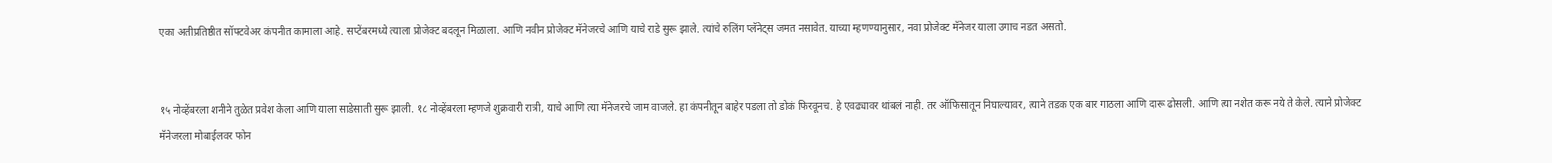एका अतीप्रतिष्ठीत सॉफ्टवेअर कंपनीत कामाला आहे. सप्टेंबरमध्ये त्याला प्रोजेक्ट बदलून मिळाला. आणि नवीन प्रोजेक्ट मॅनेजरचे आणि याचे राडे सुरू झाले. त्यांचे रुलिंग प्लॅनेट्स जमत नसावेत. याच्या म्हणण्यानुसार, नवा प्रोजेक्ट मॅनेजर याला उगाच नडत असतो.


१५ नोव्हेंबरला शनीने तुळेत प्रवेश केला आणि याला साडेसाती सुरू झाली. १८ नोव्हेंबरला म्हणजे शुक्रवारी रात्री, याचे आणि त्या मॅनेजरचे जाम वाजले. हा कंपनीतून बाहेर पडला तो डोकं फिरवूनच. हे एवढ्यावर थांबलं नाही. तर ऑफिसातून निघाल्यावर, त्याने तडक एक बार गाठला आणि दारू ढोसली. आणि त्या नशेत करू नये ते केले. त्याने प्रोजेक्ट मॅनेजरला मोबाईलवर फोन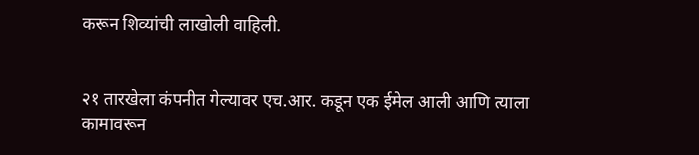करून शिव्यांची लाखोली वाहिली.


२१ तारखेला कंपनीत गेल्यावर एच.आर. कडून एक ईमेल आली आणि त्याला कामावरून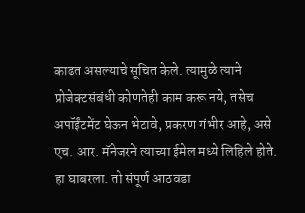काढत असल्याचे सूचित केले. त्यामुळे त्याने प्रोजेक्टसंबंधी कोणतेही काम करू नये, तसेच अपॉईंटमेंट घेऊन भेटावे, प्रकरण गंभीर आहे, असे एच. आर. मॅनेजरने त्याच्या ईमेल मध्ये लिहिले होते. हा घाबरला. तो संपूर्ण आठवडा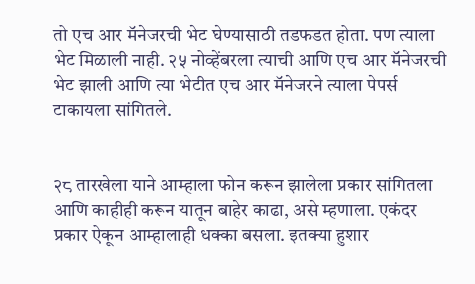तो एच आर मॅनेजरची भेट घेण्यासाठी तडफडत होता. पण त्याला भेट मिळाली नाही. २५ नोव्हेंबरला त्याची आणि एच आर मॅनेजरची भेट झाली आणि त्या भेटीत एच आर मॅनेजरने त्याला पेपर्स टाकायला सांगितले.


२८ तारखेला याने आम्हाला फोन करून झालेला प्रकार सांगितला आणि काहीही करून यातून बाहेर काढा, असे म्हणाला. एकंदर प्रकार ऐकून आम्हालाही धक्का बसला. इतक्या हुशार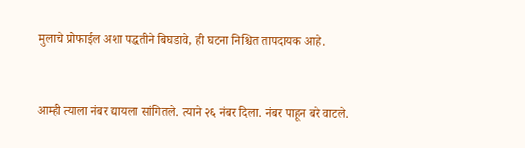मुलाचे प्रोफाईल अशा पद्धतीने बिघडावे, ही घटना निश्चित तापदायक आहे.


आम्ही त्याला नंबर द्यायला सांगितले. त्याने २६ नंबर दिला. नंबर पाहून बरे वाटले.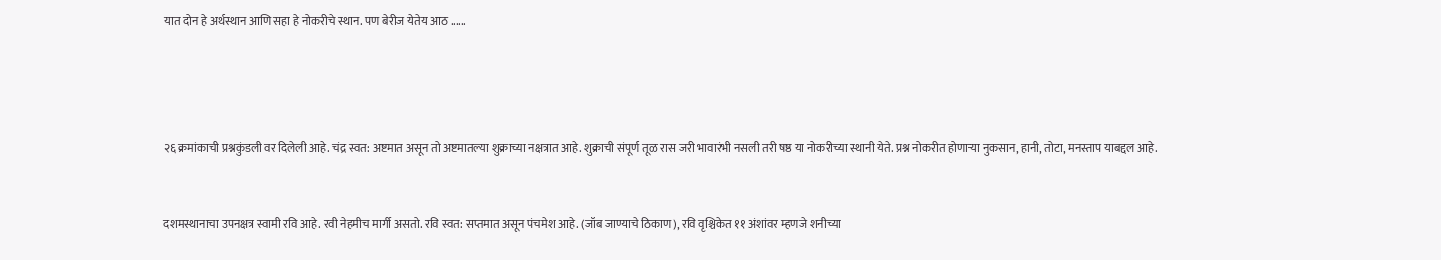यात दोन हे अर्थस्थान आणि सहा हे नोकरीचे स्थान. पण बेरीज येतेय आठ ......




२६ क्रमांकाची प्रश्नकुंडली वर दिलेली आहे. चंद्र स्वत: अष्टमात असून तो अष्टमातल्या शुक्राच्या नक्षत्रात आहे. शुक्राची संपूर्ण तूळ रास जरी भावारंभी नसली तरी षष्ठ या नोकरीच्या स्थानी येते. प्रश्न नोकरीत होणार्‍या नुकसान, हानी, तोटा, मनस्ताप याबद्दल आहे.


दशमस्थानाचा उपनक्षत्र स्वामी रवि आहे. रवी नेहमीच मार्गी असतो. रवि स्वत: सप्तमात असून पंचमेश आहे. (जॉब जाण्याचे ठिकाण), रवि वृश्चिकेत ११ अंशांवर म्हणजे शनीच्या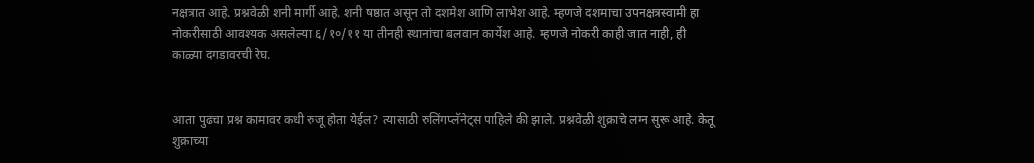नक्षत्रात आहे. प्रश्नवेळी शनी मार्गी आहे. शनी षष्ठात असून तो दशमेश आणि लाभेश आहे. म्हणजे दशमाचा उपनक्षत्रस्वामी हा नोकरीसाठी आवश्यक असलेल्या ६/१०/११ या तीनही स्थानांचा बलवान कार्येश आहे. म्हणजे नोकरी काही जात नाही, ही काळ्या दगडावरची रेघ.


आता पुढचा प्रश्न कामावर कधी रुजू होता येईल? त्यासाठी रुलिंगप्लॅनेट्स पाहिले की झाले. प्रश्नवेळी शुक्राचे लग्न सुरू आहे. केतू शुक्राच्या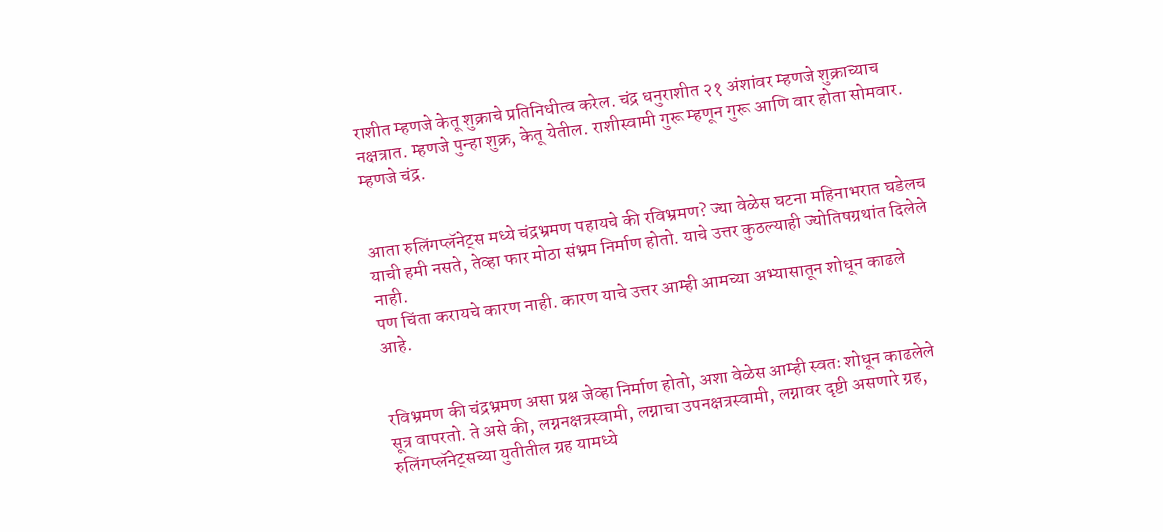राशीत म्हणजे केतू शुक्राचे प्रतिनिधीत्व करेल. चंद्र धनुराशीत २१ अंशांवर म्हणजे शुक्राच्याच नक्षत्रात. म्हणजे पुन्हा शुक्र, केतू येतील. राशीस्वामी गुरू म्हणून गुरू आणि वार होता सोमवार. म्हणजे चंद्र.


आता रुलिंगप्लॅनेट्स मध्ये चंद्रभ्रमण पहायचे की रविभ्रमण? ज्या वेळेस घटना महिनाभरात घडेलच याची हमी नसते, तेव्हा फार मोठा संभ्रम निर्माण होतो. याचे उत्तर कुठल्याही ज्योतिषग्रथांत दिलेले नाही.
पण चिंता करायचे कारण नाही. कारण याचे उत्तर आम्ही आमच्या अभ्यासातून शोधून काढले आहे.


रविभ्रमण की चंद्रभ्रमण असा प्रश्न जेव्हा निर्माण होतो, अशा वेळेस आम्ही स्वतः शोधून काढलेले सूत्र वापरतो. ते असे की, लग्ननक्षत्रस्वामी, लग्नाचा उपनक्षत्रस्वामी, लग्नावर दृष्टी असणारे ग्रह, रुलिंगप्लॅनेट्सच्या युतीतील ग्रह यामध्ये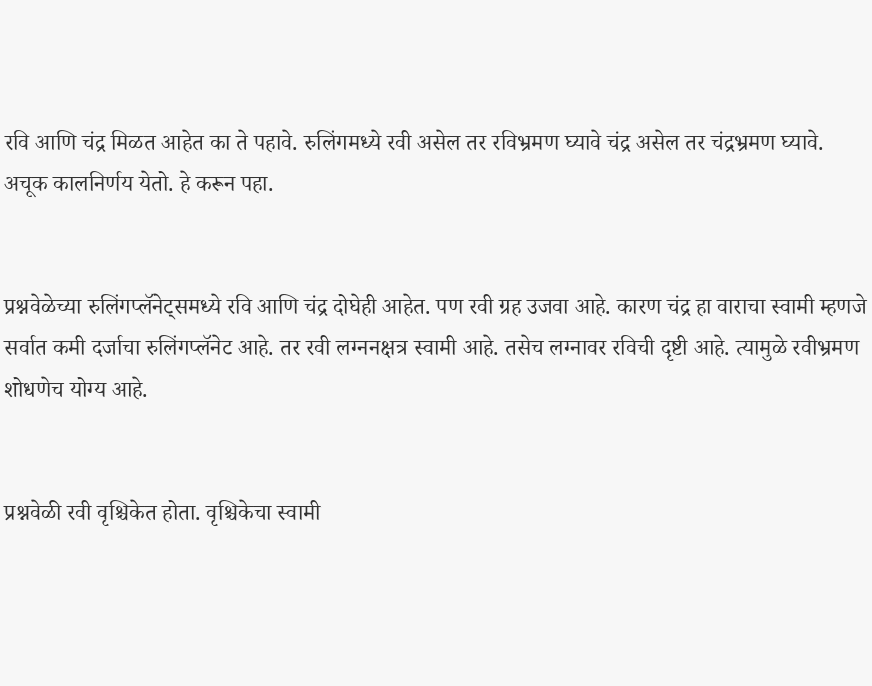रवि आणि चंद्र मिळत आहेत का ते पहावे. रुलिंगमध्ये रवी असेल तर रविभ्रमण घ्यावे चंद्र असेल तर चंद्रभ्रमण घ्यावे. अचूक कालनिर्णय येतो. हे करून पहा.


प्रश्नवेळेच्या रुलिंगप्लॅनेट्समध्ये रवि आणि चंद्र दोघेही आहेत. पण रवी ग्रह उजवा आहे. कारण चंद्र हा वाराचा स्वामी म्हणजे सर्वात कमी दर्जाचा रुलिंगप्लॅनेट आहे. तर रवी लग्ननक्षत्र स्वामी आहे. तसेच लग्नावर रविची दृष्टी आहे. त्यामुळे रवीभ्रमण शोधणेच योग्य आहे.


प्रश्नवेळी रवी वृश्चिकेत होता. वृश्चिकेचा स्वामी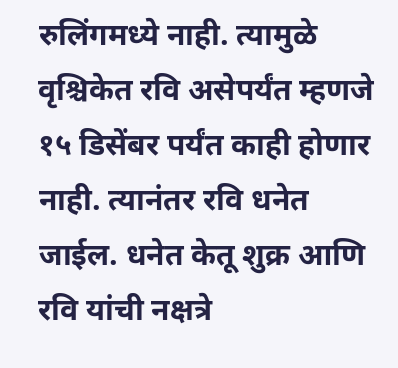रुलिंगमध्ये नाही. त्यामुळे वृश्चिकेत रवि असेपर्यंत म्हणजे १५ डिसेंबर पर्यंत काही होणार नाही. त्यानंतर रवि धनेत जाईल. धनेत केतू शुक्र आणि रवि यांची नक्षत्रे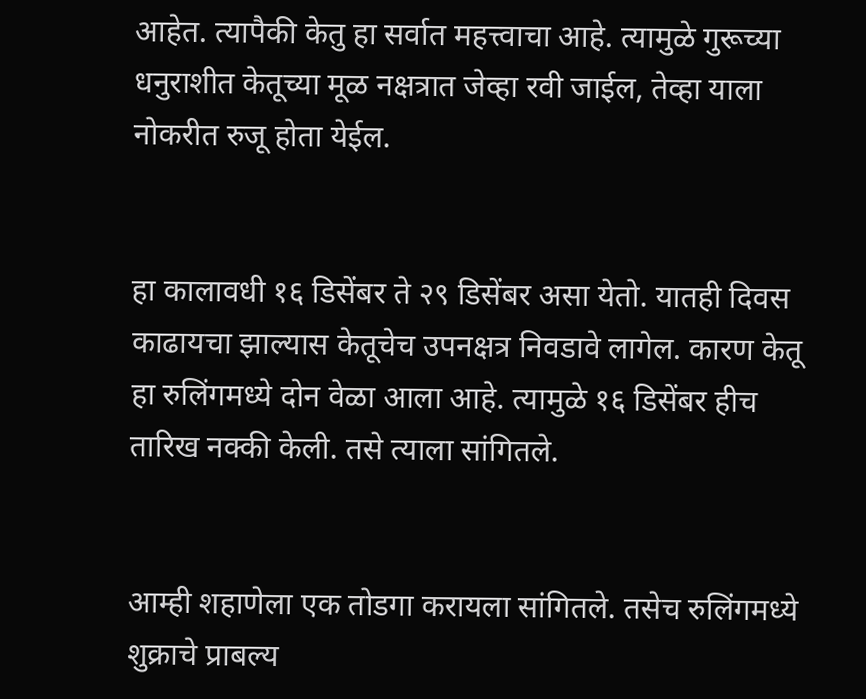आहेत. त्यापैकी केतु हा सर्वात महत्त्वाचा आहे. त्यामुळे गुरूच्या धनुराशीत केतूच्या मूळ नक्षत्रात जेव्हा रवी जाईल, तेव्हा याला नोकरीत रुजू होता येईल.


हा कालावधी १६ डिसेंबर ते २९ डिसेंबर असा येतो. यातही दिवस काढायचा झाल्यास केतूचेच उपनक्षत्र निवडावे लागेल. कारण केतू हा रुलिंगमध्ये दोन वेळा आला आहे. त्यामुळे १६ डिसेंबर हीच तारिख नक्की केली. तसे त्याला सांगितले.


आम्ही शहाणेला एक तोडगा करायला सांगितले. तसेच रुलिंगमध्ये शुक्राचे प्राबल्य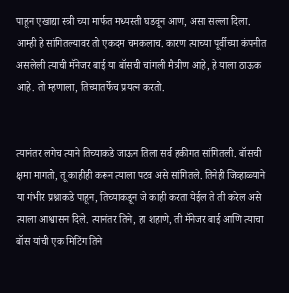पाहून एखाद्या स्त्री च्या मार्फत मध्यस्ती घडवून आण, असा सल्ला दिला. आम्ही हे सांगितल्यावर तो एकदम चमकलाच. कारण त्याच्या पूर्वीच्या कंपनीत असलेली त्याची मॅनेजर बाई या बॉसची चांगली मैत्रीण आहे, हे याला ठाऊक आहे. तो म्हणाला, तिच्यातर्फेच प्रयत्न करतो.


त्यानंतर लगेच त्याने तिच्याकडे जाऊन तिला सर्व हकीगत सांगितली. बॉसची क्षमा मागतो, तू काहीही करून त्याला पटव असे सांगितले. तिनेही जिव्हाळ्याने या गंभीर प्रश्नाकडे पाहून, तिच्याकडून जे काही करता येईल ते ती करेल असे त्याला आश्वासन दिले. त्यानंतर तिने, हा शहाणे, ती मॅनेजर बाई आणि त्याचा बॉस यांची एक मिटिंग तिने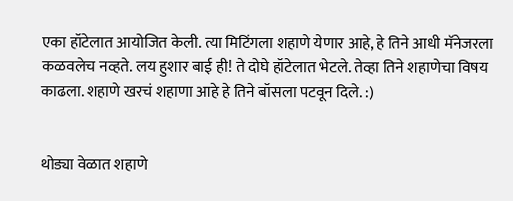एका हॉटेलात आयोजित केली. त्या मिटिंगला शहाणे येणार आहे, हे तिने आधी मॅनेजरला कळवलेच नव्हते. लय हुशार बाई ही! ते दोघे हॉटेलात भेटले. तेव्हा तिने शहाणेचा विषय काढला. शहाणे खरचं शहाणा आहे हे तिने बॉसला पटवून दिले. :)


थोड्या वेळात शहाणे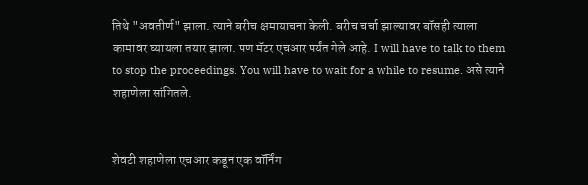तिथे "अवतीर्ण" झाला. त्याने बरीच क्षमायाचना केली. बरीच चर्चा झाल्यावर बॉसही त्याला कामावर घ्यायला तयार झाला. पण मॅटर एचआर पर्यंत गेले आहे. I will have to talk to them to stop the proceedings. You will have to wait for a while to resume. असे त्याने शहाणेला सांगितले.


शेवटी शहाणेला एचआर कडून एक वॉर्निंग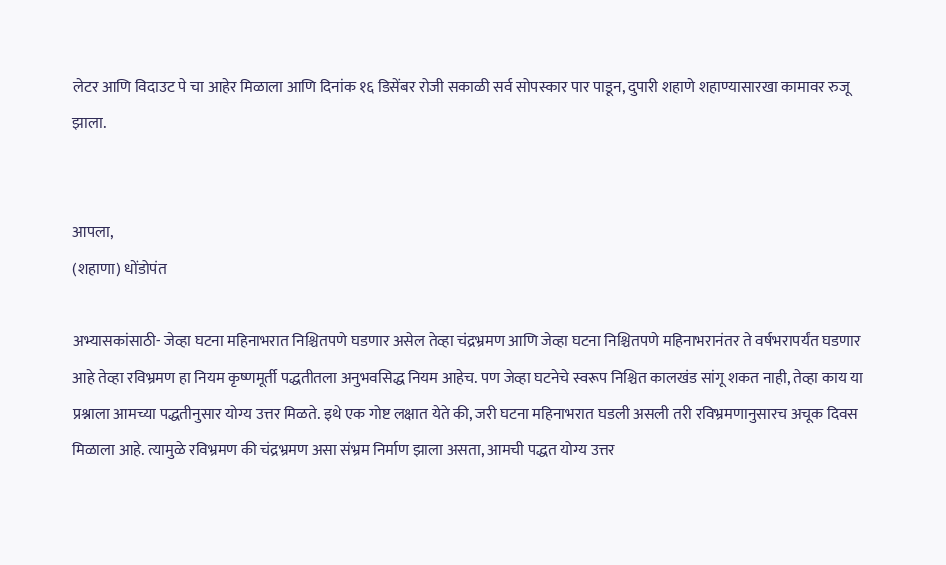लेटर आणि विदाउट पे चा आहेर मिळाला आणि दिनांक १६ डिसेंबर रोजी सकाळी सर्व सोपस्कार पार पाडून, दुपारी शहाणे शहाण्यासारखा कामावर रुजू झाला.


आपला,
(शहाणा) धोंडोपंत

अभ्यासकांसाठी- जेव्हा घटना महिनाभरात निश्चितपणे घडणार असेल तेव्हा चंद्रभ्रमण आणि जेव्हा घटना निश्चितपणे महिनाभरानंतर ते वर्षभरापर्यंत घडणार आहे तेव्हा रविभ्रमण हा नियम कृष्णमूर्ती पद्धतीतला अनुभवसिद्ध नियम आहेच. पण जेव्हा घटनेचे स्वरूप निश्चित कालखंड सांगू शकत नाही, तेव्हा काय या प्रश्नाला आमच्या पद्धतीनुसार योग्य उत्तर मिळते. इथे एक गोष्ट लक्षात येते की, जरी घटना महिनाभरात घडली असली तरी रविभ्रमणानुसारच अचूक दिवस मिळाला आहे. त्यामुळे रविभ्रमण की चंद्रभ्रमण असा संभ्रम निर्माण झाला असता, आमची पद्धत योग्य उत्तर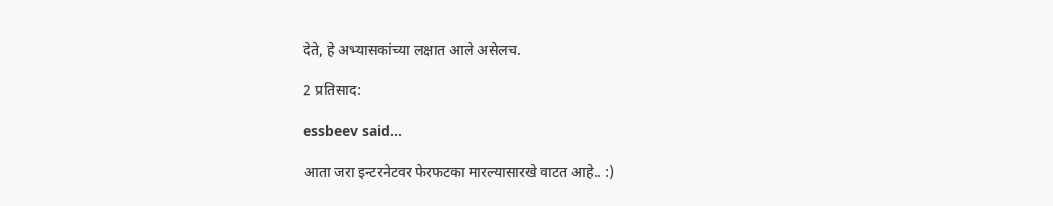देते, हे अभ्यासकांच्या लक्षात आले असेलच.

2 प्रतिसाद:

essbeev said...

आता जरा इन्टरनेटवर फेरफटका मारल्यासारखे वाटत आहे.. :)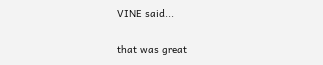VINE said...

that was great